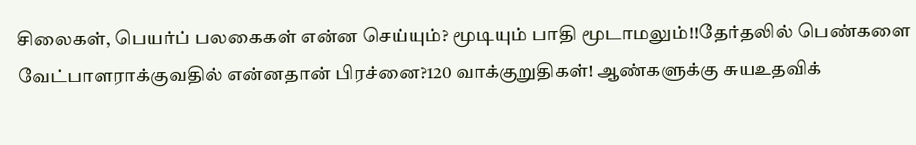சிலைகள், பெயர்ப் பலகைகள் என்ன செய்யும்? மூடியும் பாதி மூடாமலும்!!தேர்தலில் பெண்களை வேட்பாளராக்குவதில் என்னதான் பிரச்னை?120 வாக்குறுதிகள்! ஆண்களுக்கு சுயஉதவிக்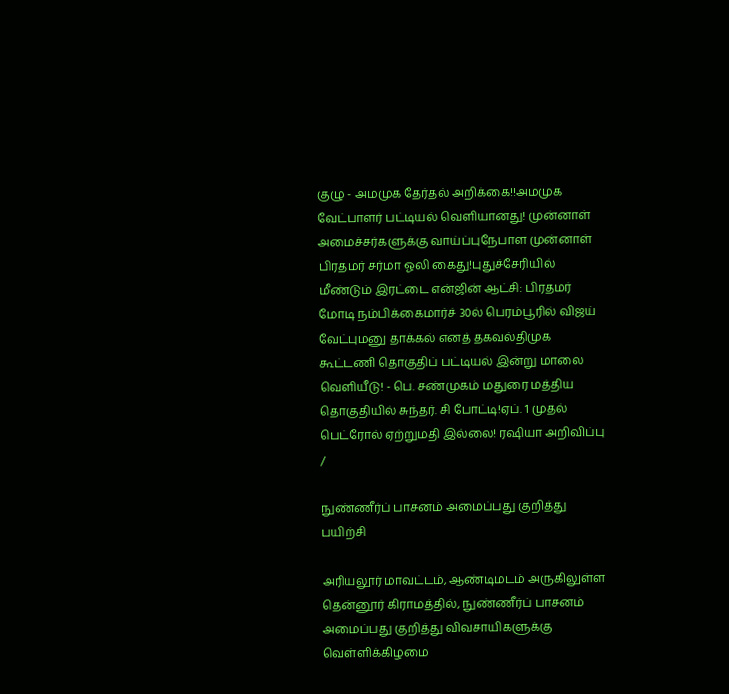குழு - அமமுக தேர்தல் அறிக்கை!!அமமுக வேட்பாளர் பட்டியல் வெளியானது! முன்னாள் அமைச்சர்களுக்கு வாய்ப்புநேபாள முன்னாள் பிரதமர் சர்மா ஓலி கைது!புதுச்சேரியில் மீண்டும் இரட்டை என்ஜின் ஆட்சி: பிரதமர் மோடி நம்பிக்கைமார்ச் 30ல் பெரம்பூரில் விஜய் வேட்புமனு தாக்கல் எனத் தகவல்திமுக கூட்டணி தொகுதிப் பட்டியல் இன்று மாலை வெளியீடு! - பெ. சண்முகம் மதுரை மத்திய தொகுதியில் சுந்தர். சி போட்டி!ஏப். 1 முதல் பெட்ரோல் ஏற்றுமதி இல்லை! ரஷியா அறிவிப்பு
/

நுண்ணீர்ப் பாசனம் அமைப்பது குறித்து பயிற்சி

அரியலூர் மாவட்டம், ஆண்டிமடம் அருகிலுள்ள தென்னூர் கிராமத்தில், நுண்ணீர்ப் பாசனம் அமைப்பது குறித்து விவசாயிகளுக்கு வெள்ளிக்கிழமை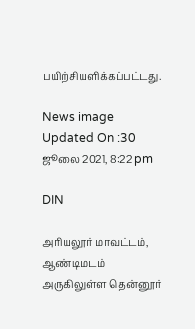பயிற்சியளிக்கப்பட்டது.

News image
Updated On :30 ஜூலை 2021, 8:22 pm

DIN

அரியலூர் மாவட்டம், ஆண்டிமடம் அருகிலுள்ள தென்னூர்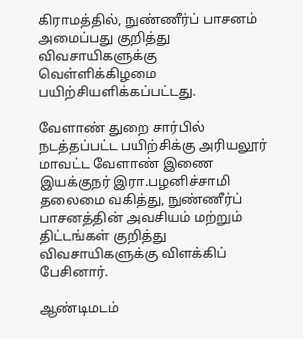கிராமத்தில், நுண்ணீர்ப் பாசனம் அமைப்பது குறித்து விவசாயிகளுக்கு வெள்ளிக்கிழமை பயிற்சியளிக்கப்பட்டது.

வேளாண் துறை சார்பில் நடத்தப்பட்ட பயிற்சிக்கு அரியலூர் மாவட்ட வேளாண் இணை இயக்குநர் இரா.பழனிச்சாமி தலைமை வகித்து, நுண்ணீர்ப் பாசனத்தின் அவசியம் மற்றும் திட்டங்கள் குறித்து விவசாயிகளுக்கு விளக்கிப் பேசினார்.

ஆண்டிமடம்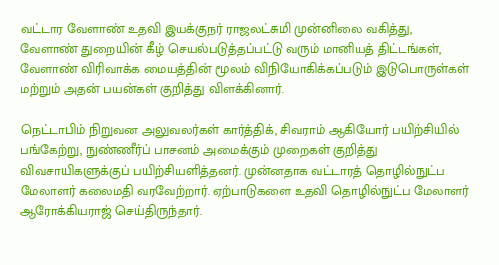வட்டார வேளாண் உதவி இயக்குநர் ராஜலட்சுமி முன்னிலை வகித்து, வேளாண் துறையின் கீழ் செயல்படுத்தப்பட்டு வரும் மானியத் திட்டங்கள், வேளாண் விரிவாக்க மையத்தின் மூலம் விநியோகிக்கப்படும் இடுபொருள்கள் மற்றும் அதன் பயன்கள் குறித்து விளக்கினார்.

நெட்டாபிம் நிறுவன அலுவலர்கள் கார்த்திக், சிவராம் ஆகியோர் பயிற்சியில் பங்கேற்று, நுண்ணீர்ப் பாசனம் அமைக்கும் முறைகள் குறித்து விவசாயிகளுக்குப் பயிற்சியளித்தனர். முன்னதாக வட்டாரத் தொழில்நுட்ப மேலாளர் கலைமதி வரவேற்றார். ஏற்பாடுகளை உதவி தொழில்நுட்ப மேலாளர் ஆரோக்கியராஜ் செய்திருந்தார்.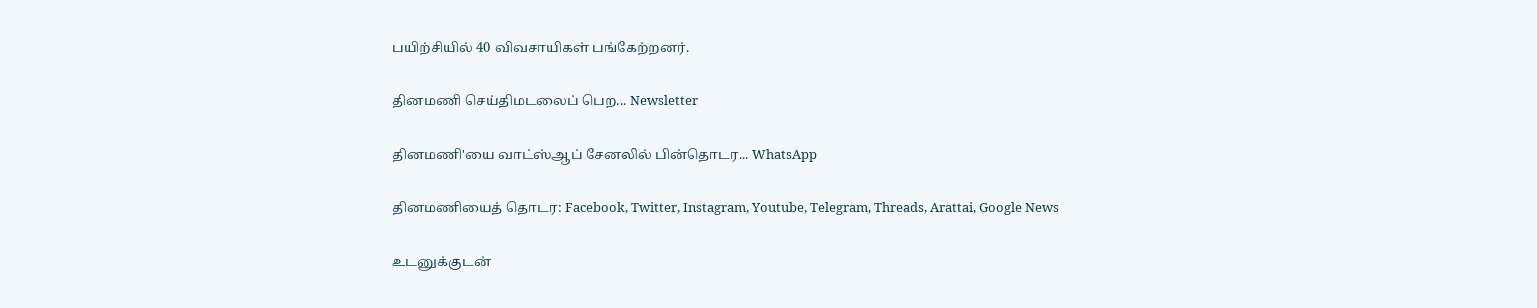பயிற்சியில் 40 விவசாயிகள் பங்கேற்றனர்.

தினமணி செய்திமடலைப் பெற... Newsletter

தினமணி'யை வாட்ஸ்ஆப் சேனலில் பின்தொடர... WhatsApp

தினமணியைத் தொடர: Facebook, Twitter, Instagram, Youtube, Telegram, Threads, Arattai, Google News

உடனுக்குடன்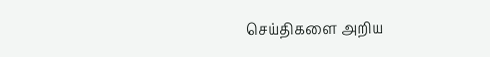செய்திகளை அறிய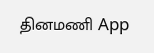தினமணி App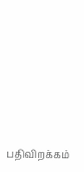பதிவிறக்கம்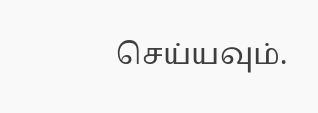செய்யவும்.